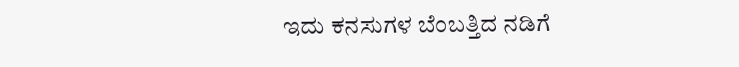ಇದು ಕನಸುಗಳ ಬೆಂಬತ್ತಿದ ನಡಿಗೆ‍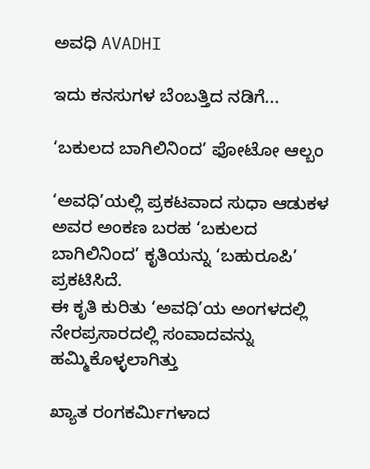ಅವಧಿ AVADHI

ಇದು ಕನಸುಗಳ ಬೆಂಬತ್ತಿದ ನಡಿಗೆ...

‘ಬಕುಲದ ಬಾಗಿಲಿನಿಂದ’ ಫೋಟೋ ಆಲ್ಬಂ

‘ಅವಧಿ’ಯಲ್ಲಿ ಪ್ರಕಟವಾದ ಸುಧಾ ಆಡುಕಳ ಅವರ ಅಂಕಣ ಬರಹ ‘ಬಕುಲದ ಬಾಗಿಲಿನಿಂದ’ ಕೃತಿಯನ್ನು ‘ಬಹುರೂಪಿ’ ಪ್ರಕಟಿಸಿದೆ.
ಈ ಕೃತಿ ಕುರಿತು ‘ಅವಧಿ’ಯ ಅಂಗಳದಲ್ಲಿ ನೇರಪ್ರಸಾರದಲ್ಲಿ ಸಂವಾದವನ್ನು ಹಮ್ಮಿಕೊಳ್ಳಲಾಗಿತ್ತು

ಖ್ಯಾತ ರಂಗಕರ್ಮಿಗಳಾದ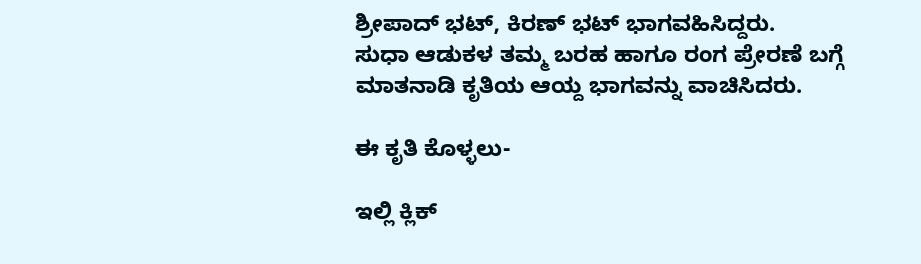ಶ್ರೀಪಾದ್ ಭಟ್, ಕಿರಣ್ ಭಟ್ ಭಾಗವಹಿಸಿದ್ದರು.
ಸುಧಾ ಆಡುಕಳ ತಮ್ಮ ಬರಹ ಹಾಗೂ ರಂಗ ಪ್ರೇರಣೆ ಬಗ್ಗೆ ಮಾತನಾಡಿ ಕೃತಿಯ ಆಯ್ದ ಭಾಗವನ್ನು ವಾಚಿಸಿದರು.

ಈ ಕೃತಿ ಕೊಳ್ಳಲು-

ಇಲ್ಲಿ ಕ್ಲಿಕ್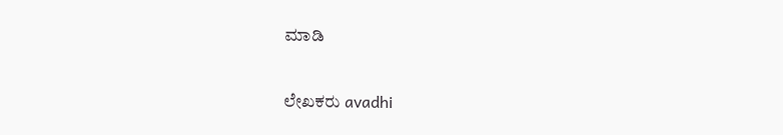ಮಾಡಿ

ಲೇಖಕರು avadhi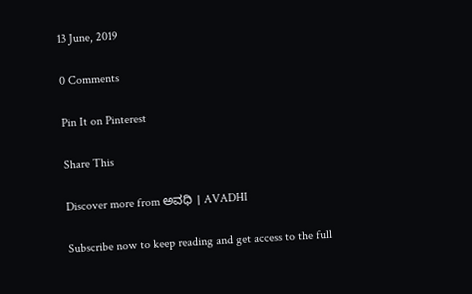13 June, 2019

0 Comments

Pin It on Pinterest

Share This

Discover more from ಅವಧಿ । AVADHI

Subscribe now to keep reading and get access to the full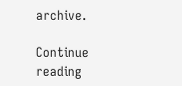archive.

Continue reading